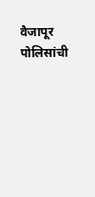वैजापूर पोलिसांची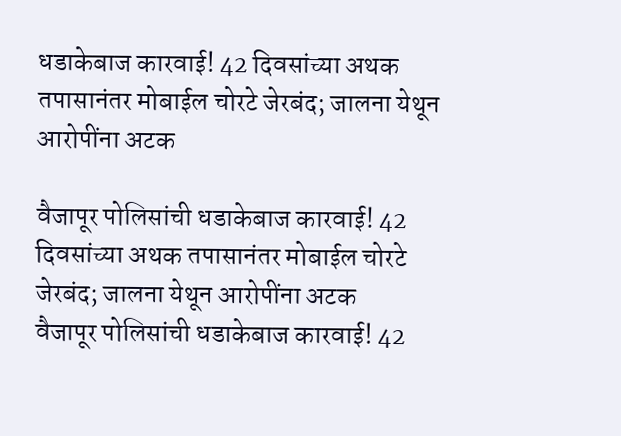धडाकेबाज कारवाई! 42 दिवसांच्या अथक तपासानंतर मोबाईल चोरटे जेरबंद; जालना येथून आरोपींना अटक

वैजापूर पोलिसांची धडाकेबाज कारवाई! 42 दिवसांच्या अथक तपासानंतर मोबाईल चोरटे जेरबंद; जालना येथून आरोपींना अटक
वैजापूर पोलिसांची धडाकेबाज कारवाई! 42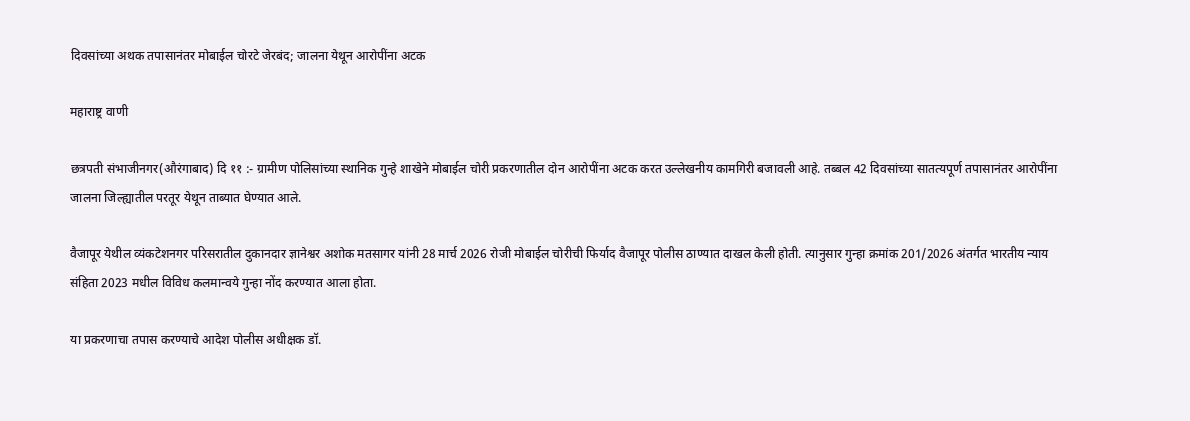दिवसांच्या अथक तपासानंतर मोबाईल चोरटे जेरबंद; जालना येथून आरोपींना अटक

महाराष्ट्र वाणी

छत्रपती संभाजीनगर(औरंगाबाद) दि ११ :- ग्रामीण पोलिसांच्या स्थानिक गुन्हे शाखेने मोबाईल चोरी प्रकरणातील दोन आरोपींना अटक करत उल्लेखनीय कामगिरी बजावली आहे. तब्बल 42 दिवसांच्या सातत्यपूर्ण तपासानंतर आरोपींना जालना जिल्ह्यातील परतूर येथून ताब्यात घेण्यात आले.

वैजापूर येथील व्यंकटेशनगर परिसरातील दुकानदार ज्ञानेश्वर अशोक मतसागर यांनी 28 मार्च 2026 रोजी मोबाईल चोरीची फिर्याद वैजापूर पोलीस ठाण्यात दाखल केली होती. त्यानुसार गुन्हा क्रमांक 201/2026 अंतर्गत भारतीय न्याय संहिता 2023 मधील विविध कलमान्वये गुन्हा नोंद करण्यात आला होता.

या प्रकरणाचा तपास करण्याचे आदेश पोलीस अधीक्षक डॉ.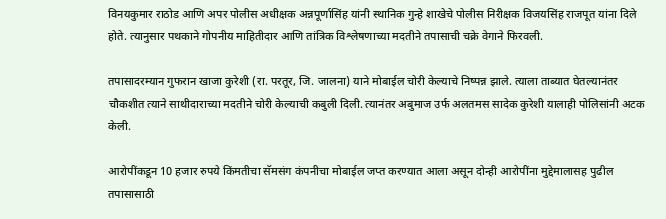विनयकुमार राठोड आणि अपर पोलीस अधीक्षक अन्नपूर्णासिंह यांनी स्थानिक गुन्हे शाखेचे पोलीस निरीक्षक विजयसिंह राजपूत यांना दिले होते. त्यानुसार पथकाने गोपनीय माहितीदार आणि तांत्रिक विश्लेषणाच्या मदतीने तपासाची चक्रे वेगाने फिरवली.

तपासादरम्यान गुफरान खाजा कुरेशी (रा. परतूर, जि. जालना) याने मोबाईल चोरी केल्याचे निष्पन्न झाले. त्याला ताब्यात घेतल्यानंतर चौकशीत त्याने साथीदाराच्या मदतीने चोरी केल्याची कबुली दिली. त्यानंतर अबुमाज उर्फ अलतमस सादेक कुरेशी यालाही पोलिसांनी अटक केली.

आरोपींकडून 10 हजार रुपये किंमतीचा सॅमसंग कंपनीचा मोबाईल जप्त करण्यात आला असून दोन्ही आरोपींना मुद्देमालासह पुढील तपासासाठी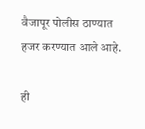वैजापूर पोलीस ठाण्यात हजर करण्यात आले आहे.

ही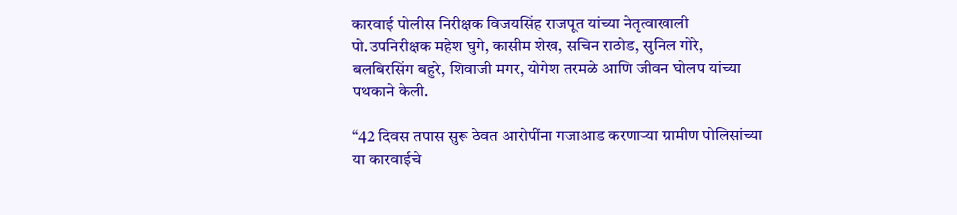कारवाई पोलीस निरीक्षक विजयसिंह राजपूत यांच्या नेतृत्वाखाली पो.उपनिरीक्षक महेश घुगे, कासीम शेख, सचिन राठोड, सुनिल गोरे, बलबिरसिंग बहुरे, शिवाजी मगर, योगेश तरमळे आणि जीवन घोलप यांच्या पथकाने केली.

“42 दिवस तपास सुरू ठेवत आरोपींना गजाआड करणाऱ्या ग्रामीण पोलिसांच्या या कारवाईचे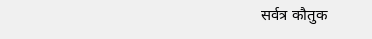सर्वत्र कौतुक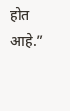होत आहे.”